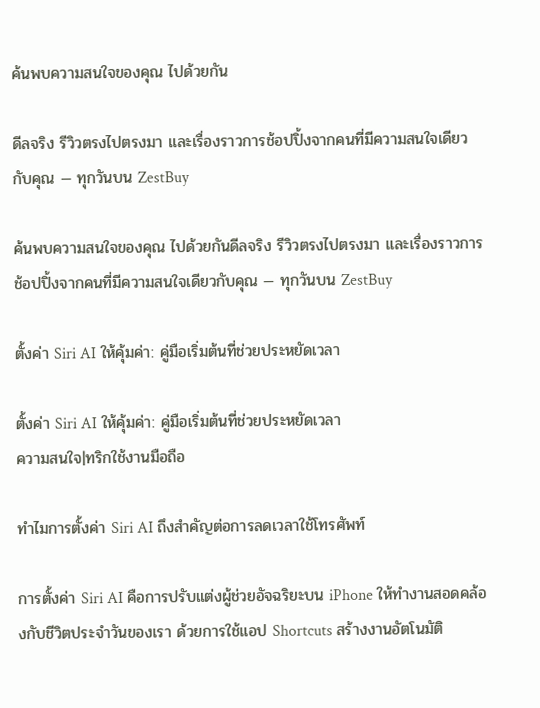ค้นพบความสนใจของคุณ ไปด้วยกัน

ดีลจริง รีวิวตรงไปตรงมา และเรื่องราวการช้อปปิ้งจากคนที่มีความสนใจเดียวกับคุณ — ทุกวันบน ZestBuy

ค้นพบความสนใจของคุณ ไปด้วยกันดีลจริง รีวิวตรงไปตรงมา และเรื่องราวการช้อปปิ้งจากคนที่มีความสนใจเดียวกับคุณ — ทุกวันบน ZestBuy

ตั้งค่า Siri AI ให้คุ้มค่า: คู่มือเริ่มต้นที่ช่วยประหยัดเวลา

ตั้งค่า Siri AI ให้คุ้มค่า: คู่มือเริ่มต้นที่ช่วยประหยัดเวลา
ความสนใจ|ทริกใช้งานมือถือ

ทำไมการตั้งค่า Siri AI ถึงสำคัญต่อการลดเวลาใช้โทรศัพท์

การตั้งค่า Siri AI คือการปรับแต่งผู้ช่วยอัจฉริยะบน iPhone ให้ทำงานสอดคล้องกับชีวิตประจำวันของเรา ด้วยการใช้แอป Shortcuts สร้างงานอัตโนมัติ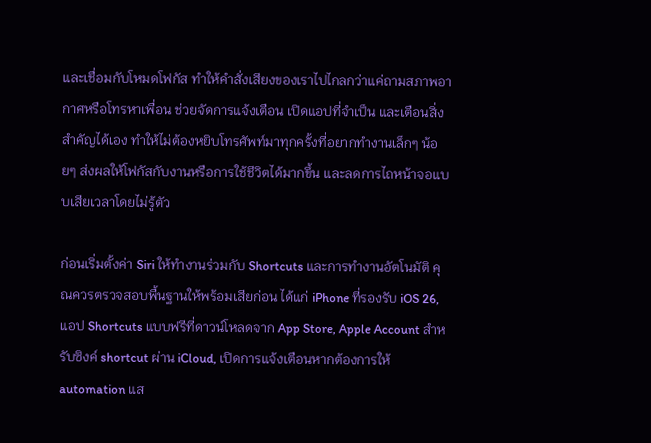และเชื่อมกับโหมดโฟกัส ทำให้คำสั่งเสียงของเราไปไกลกว่าแค่ถามสภาพอากาศหรือโทรหาเพื่อน ช่วยจัดการแจ้งเตือน เปิดแอปที่จำเป็น และเตือนสิ่งสำคัญได้เอง ทำให้ไม่ต้องหยิบโทรศัพท์มาทุกครั้งที่อยากทำงานเล็กๆ น้อยๆ ส่งผลให้โฟกัสกับงานหรือการใช้ชีวิตได้มากขึ้น และลดการไถหน้าจอแบบเสียเวลาโดยไม่รู้ตัว

ก่อนเริ่มตั้งค่า Siri ให้ทำงานร่วมกับ Shortcuts และการทำงานอัตโนมัติ คุณควรตรวจสอบพื้นฐานให้พร้อมเสียก่อน ได้แก่ iPhone ที่รองรับ iOS 26, แอป Shortcuts แบบฟรีที่ดาวน์โหลดจาก App Store, Apple Account สำหรับซิงค์ shortcut ผ่าน iCloud, เปิดการแจ้งเตือนหากต้องการให้ automation แส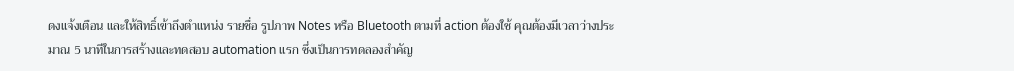ดงแจ้งเตือน และให้สิทธิ์เข้าถึงตำแหน่ง รายชื่อ รูปภาพ Notes หรือ Bluetooth ตามที่ action ต้องใช้ คุณต้องมีเวลาว่างประมาณ 5 นาทีในการสร้างและทดสอบ automation แรก ซึ่งเป็นการทดลองสำคัญ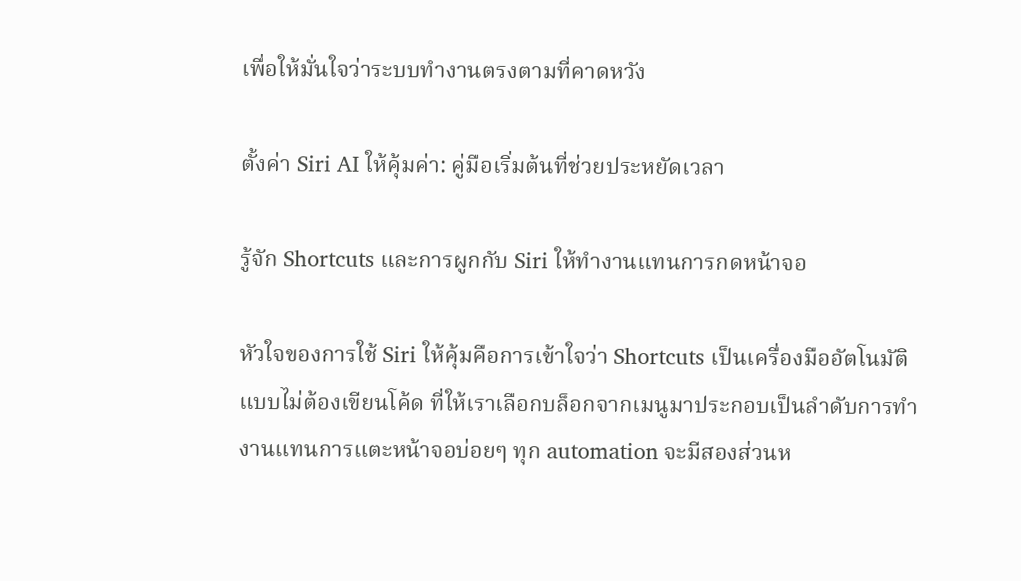เพื่อให้มั่นใจว่าระบบทำงานตรงตามที่คาดหวัง

ตั้งค่า Siri AI ให้คุ้มค่า: คู่มือเริ่มต้นที่ช่วยประหยัดเวลา

รู้จัก Shortcuts และการผูกกับ Siri ให้ทำงานแทนการกดหน้าจอ

หัวใจของการใช้ Siri ให้คุ้มคือการเข้าใจว่า Shortcuts เป็นเครื่องมืออัตโนมัติแบบไม่ต้องเขียนโค้ด ที่ให้เราเลือกบล็อกจากเมนูมาประกอบเป็นลำดับการทำงานแทนการแตะหน้าจอบ่อยๆ ทุก automation จะมีสองส่วนห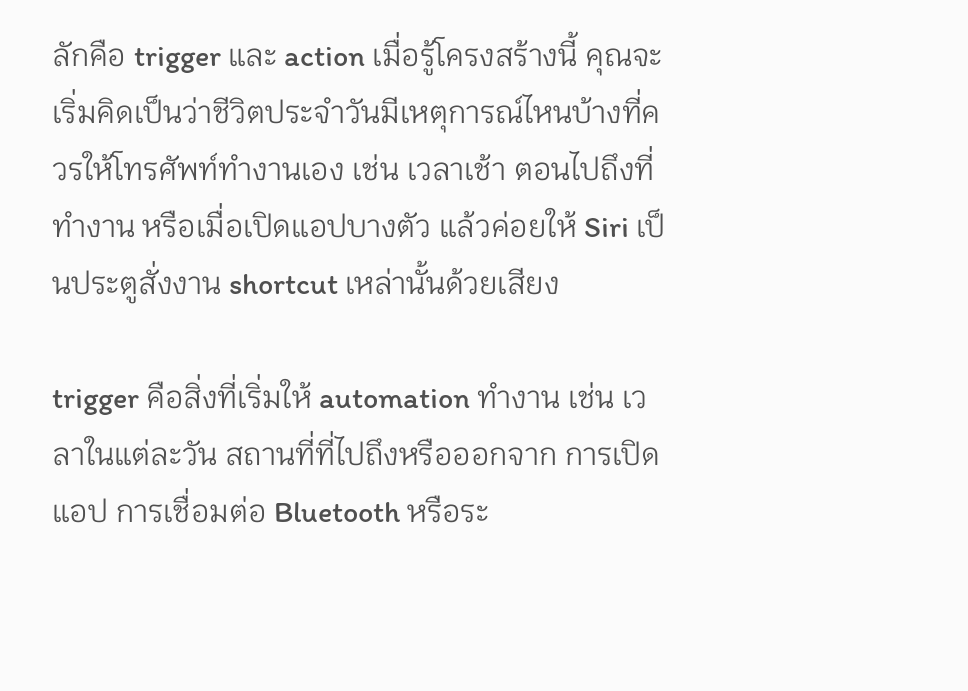ลักคือ trigger และ action เมื่อรู้โครงสร้างนี้ คุณจะเริ่มคิดเป็นว่าชีวิตประจำวันมีเหตุการณ์ไหนบ้างที่ควรให้โทรศัพท์ทำงานเอง เช่น เวลาเช้า ตอนไปถึงที่ทำงาน หรือเมื่อเปิดแอปบางตัว แล้วค่อยให้ Siri เป็นประตูสั่งงาน shortcut เหล่านั้นด้วยเสียง

trigger คือสิ่งที่เริ่มให้ automation ทำงาน เช่น เวลาในแต่ละวัน สถานที่ที่ไปถึงหรือออกจาก การเปิดแอป การเชื่อมต่อ Bluetooth หรือระ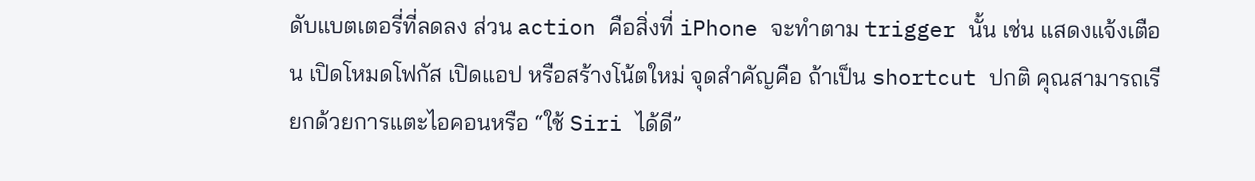ดับแบตเตอรี่ที่ลดลง ส่วน action คือสิ่งที่ iPhone จะทำตาม trigger นั้น เช่น แสดงแจ้งเตือน เปิดโหมดโฟกัส เปิดแอป หรือสร้างโน้ตใหม่ จุดสำคัญคือ ถ้าเป็น shortcut ปกติ คุณสามารถเรียกด้วยการแตะไอคอนหรือ “ใช้ Siri ได้ดี”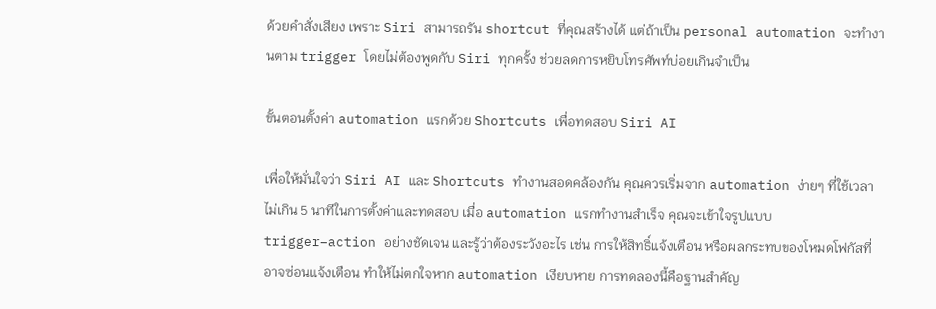ด้วยคำสั่งเสียง เพราะ Siri สามารถรัน shortcut ที่คุณสร้างได้ แต่ถ้าเป็น personal automation จะทำงานตาม trigger โดยไม่ต้องพูดกับ Siri ทุกครั้ง ช่วยลดการหยิบโทรศัพท์บ่อยเกินจำเป็น

ขั้นตอนตั้งค่า automation แรกด้วย Shortcuts เพื่อทดสอบ Siri AI

เพื่อให้มั่นใจว่า Siri AI และ Shortcuts ทำงานสอดคล้องกัน คุณควรเริ่มจาก automation ง่ายๆ ที่ใช้เวลาไม่เกิน 5 นาทีในการตั้งค่าและทดสอบ เมื่อ automation แรกทำงานสำเร็จ คุณจะเข้าใจรูปแบบ trigger–action อย่างชัดเจน และรู้ว่าต้องระวังอะไร เช่น การให้สิทธิ์แจ้งเตือน หรือผลกระทบของโหมดโฟกัสที่อาจซ่อนแจ้งเตือน ทำให้ไม่ตกใจหาก automation เงียบหาย การทดลองนี้คือฐานสำคัญ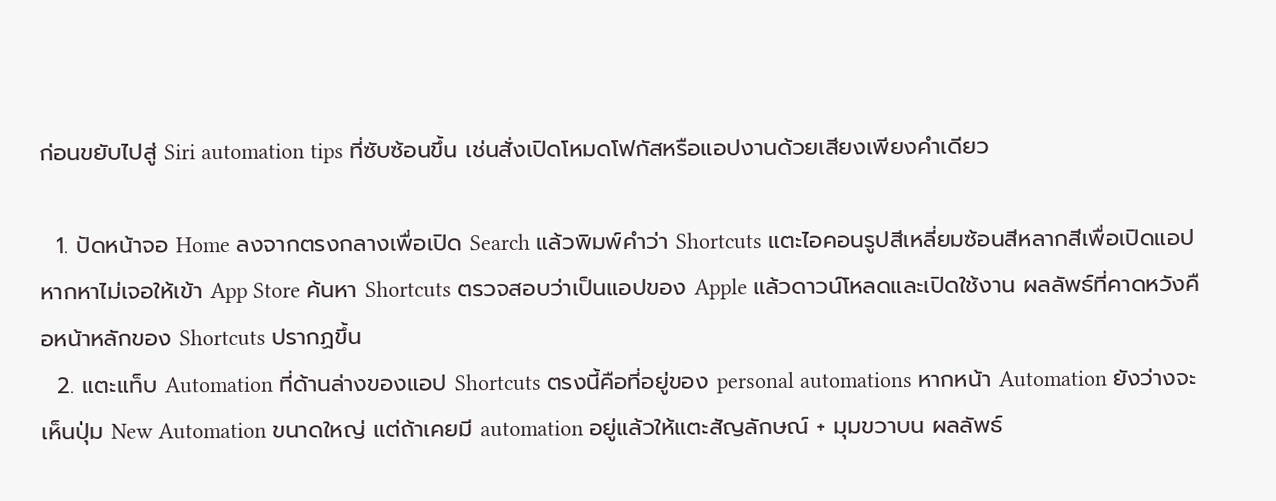ก่อนขยับไปสู่ Siri automation tips ที่ซับซ้อนขึ้น เช่นสั่งเปิดโหมดโฟกัสหรือแอปงานด้วยเสียงเพียงคำเดียว

  1. ปัดหน้าจอ Home ลงจากตรงกลางเพื่อเปิด Search แล้วพิมพ์คำว่า Shortcuts แตะไอคอนรูปสีเหลี่ยมซ้อนสีหลากสีเพื่อเปิดแอป หากหาไม่เจอให้เข้า App Store ค้นหา Shortcuts ตรวจสอบว่าเป็นแอปของ Apple แล้วดาวน์โหลดและเปิดใช้งาน ผลลัพธ์ที่คาดหวังคือหน้าหลักของ Shortcuts ปรากฏขึ้น
  2. แตะแท็บ Automation ที่ด้านล่างของแอป Shortcuts ตรงนี้คือที่อยู่ของ personal automations หากหน้า Automation ยังว่างจะเห็นปุ่ม New Automation ขนาดใหญ่ แต่ถ้าเคยมี automation อยู่แล้วให้แตะสัญลักษณ์ + มุมขวาบน ผลลัพธ์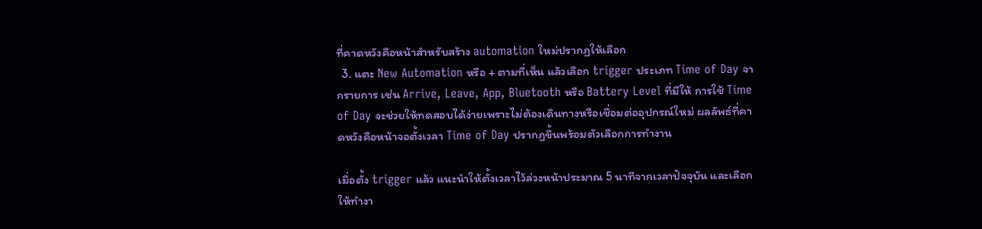ที่คาดหวังคือหน้าสำหรับสร้าง automation ใหม่ปรากฏให้เลือก
  3. แตะ New Automation หรือ + ตามที่เห็น แล้วเลือก trigger ประเภท Time of Day จากรายการ เช่น Arrive, Leave, App, Bluetooth หรือ Battery Level ที่มีให้ การใช้ Time of Day จะช่วยให้ทดสอบได้ง่ายเพราะไม่ต้องเดินทางหรือเชื่อมต่ออุปกรณ์ใหม่ ผลลัพธ์ที่คาดหวังคือหน้าจอตั้งเวลา Time of Day ปรากฏขึ้นพร้อมตัวเลือกการทำงาน

เมื่อตั้ง trigger แล้ว แนะนำให้ตั้งเวลาไว้ล่วงหน้าประมาณ 5 นาทีจากเวลาปัจจุบัน และเลือกให้ทำงา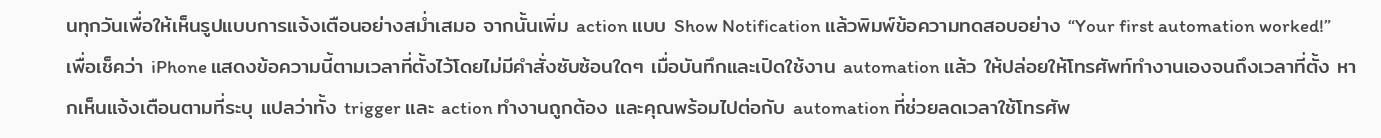นทุกวันเพื่อให้เห็นรูปแบบการแจ้งเตือนอย่างสม่ำเสมอ จากนั้นเพิ่ม action แบบ Show Notification แล้วพิมพ์ข้อความทดสอบอย่าง “Your first automation worked!” เพื่อเช็คว่า iPhone แสดงข้อความนี้ตามเวลาที่ตั้งไว้โดยไม่มีคำสั่งซับซ้อนใดๆ เมื่อบันทึกและเปิดใช้งาน automation แล้ว ให้ปล่อยให้โทรศัพท์ทำงานเองจนถึงเวลาที่ตั้ง หากเห็นแจ้งเตือนตามที่ระบุ แปลว่าทั้ง trigger และ action ทำงานถูกต้อง และคุณพร้อมไปต่อกับ automation ที่ช่วยลดเวลาใช้โทรศัพ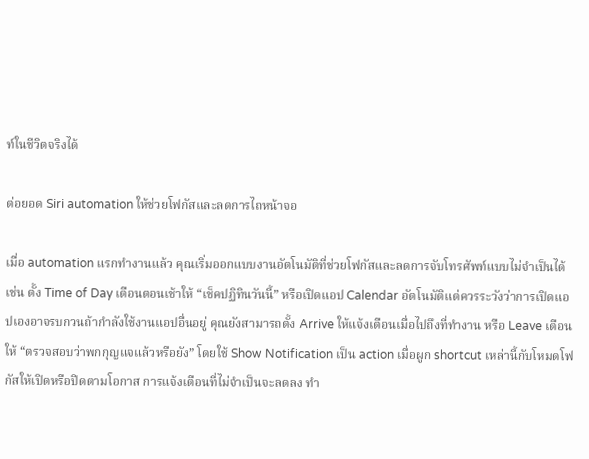ท์ในชีวิตจริงได้

ต่อยอด Siri automation ให้ช่วยโฟกัสและลดการไถหน้าจอ

เมื่อ automation แรกทำงานแล้ว คุณเริ่มออกแบบงานอัตโนมัติที่ช่วยโฟกัสและลดการจับโทรศัพท์แบบไม่จำเป็นได้ เช่น ตั้ง Time of Day เตือนตอนเช้าให้ “เช็คปฏิทินวันนี้” หรือเปิดแอป Calendar อัตโนมัติแต่ควรระวังว่าการเปิดแอปเองอาจรบกวนถ้ากำลังใช้งานแอปอื่นอยู่ คุณยังสามารถตั้ง Arrive ให้แจ้งเตือนเมื่อไปถึงที่ทำงาน หรือ Leave เตือนให้ “ตรวจสอบว่าพกกุญแจแล้วหรือยัง” โดยใช้ Show Notification เป็น action เมื่อผูก shortcut เหล่านี้กับโหมดโฟกัสให้เปิดหรือปิดตามโอกาส การแจ้งเตือนที่ไม่จำเป็นจะลดลง ทำ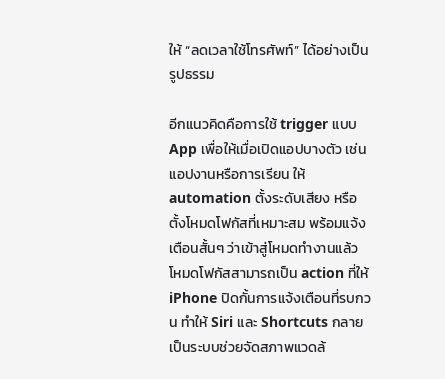ให้ “ลดเวลาใช้โทรศัพท์” ได้อย่างเป็นรูปธรรม

อีกแนวคิดคือการใช้ trigger แบบ App เพื่อให้เมื่อเปิดแอปบางตัว เช่นแอปงานหรือการเรียน ให้ automation ตั้งระดับเสียง หรือตั้งโหมดโฟกัสที่เหมาะสม พร้อมแจ้งเตือนสั้นๆ ว่าเข้าสู่โหมดทำงานแล้ว โหมดโฟกัสสามารถเป็น action ที่ให้ iPhone ปิดกั้นการแจ้งเตือนที่รบกวน ทำให้ Siri และ Shortcuts กลายเป็นระบบช่วยจัดสภาพแวดล้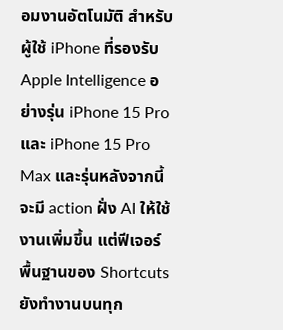อมงานอัตโนมัติ สำหรับผู้ใช้ iPhone ที่รองรับ Apple Intelligence อย่างรุ่น iPhone 15 Pro และ iPhone 15 Pro Max และรุ่นหลังจากนี้ จะมี action ฝั่ง AI ให้ใช้งานเพิ่มขึ้น แต่ฟีเจอร์พื้นฐานของ Shortcuts ยังทำงานบนทุก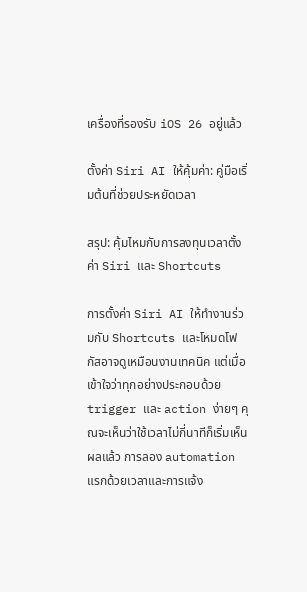เครื่องที่รองรับ iOS 26 อยู่แล้ว

ตั้งค่า Siri AI ให้คุ้มค่า: คู่มือเริ่มต้นที่ช่วยประหยัดเวลา

สรุป: คุ้มไหมกับการลงทุนเวลาตั้งค่า Siri และ Shortcuts

การตั้งค่า Siri AI ให้ทำงานร่วมกับ Shortcuts และโหมดโฟกัสอาจดูเหมือนงานเทคนิค แต่เมื่อเข้าใจว่าทุกอย่างประกอบด้วย trigger และ action ง่ายๆ คุณจะเห็นว่าใช้เวลาไม่กี่นาทีก็เริ่มเห็นผลแล้ว การลอง automation แรกด้วยเวลาและการแจ้ง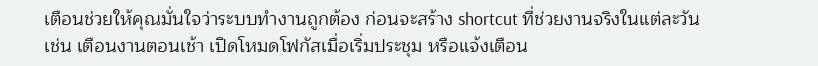เตือนช่วยให้คุณมั่นใจว่าระบบทำงานถูกต้อง ก่อนจะสร้าง shortcut ที่ช่วยงานจริงในแต่ละวัน เช่น เตือนงานตอนเช้า เปิดโหมดโฟกัสเมื่อเริ่มประชุม หรือแจ้งเตือน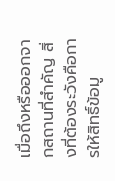เมื่อถึงหรือออกจากสถานที่สำคัญ สิ่งที่ต้องระวังคือการให้สิทธิ์ข้อมู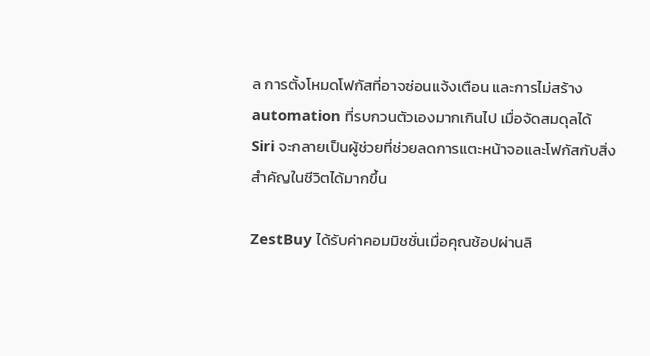ล การตั้งโหมดโฟกัสที่อาจซ่อนแจ้งเตือน และการไม่สร้าง automation ที่รบกวนตัวเองมากเกินไป เมื่อจัดสมดุลได้ Siri จะกลายเป็นผู้ช่วยที่ช่วยลดการแตะหน้าจอและโฟกัสกับสิ่งสำคัญในชีวิตได้มากขึ้น

ZestBuy ได้รับค่าคอมมิชชั่นเมื่อคุณช้อปผ่านลิ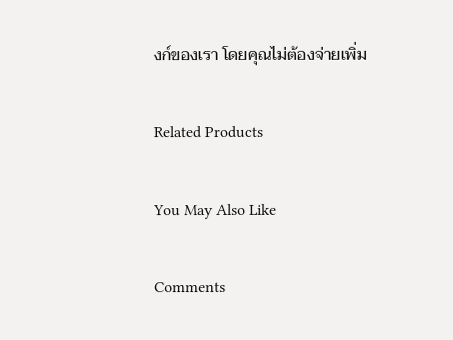งก์ของเรา โดยคุณไม่ต้องจ่ายเพิ่ม

Related Products

You May Also Like

Comments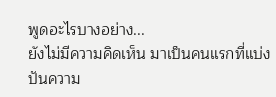พูดอะไรบางอย่าง...
ยังไม่มีความคิดเห็น มาเป็นคนแรกที่แบ่งปันความ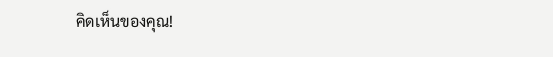คิดเห็นของคุณ!